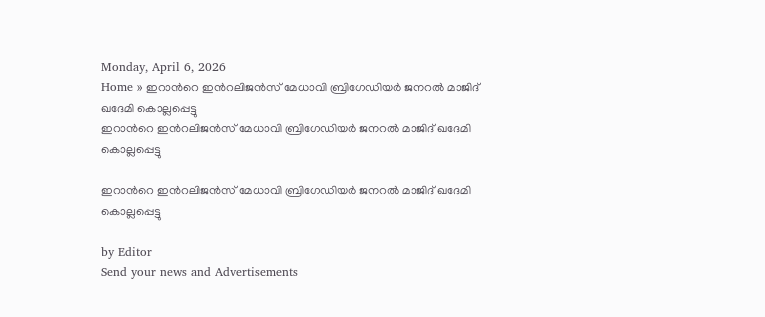Monday, April 6, 2026
Home » ഇറാന്‍റെ ഇന്‍റലിജൻസ് മേധാവി ബ്രിഗേഡിയർ ജനറൽ മാജിദ് ഖദേമി കൊല്ലപ്പെട്ടു
ഇറാന്‍റെ ഇന്‍റലിജൻസ് മേധാവി ബ്രിഗേഡിയർ ജനറൽ മാജിദ് ഖദേമി കൊല്ലപ്പെട്ടു

ഇറാന്‍റെ ഇന്‍റലിജൻസ് മേധാവി ബ്രിഗേഡിയർ ജനറൽ മാജിദ് ഖദേമി കൊല്ലപ്പെട്ടു

by Editor
Send your news and Advertisements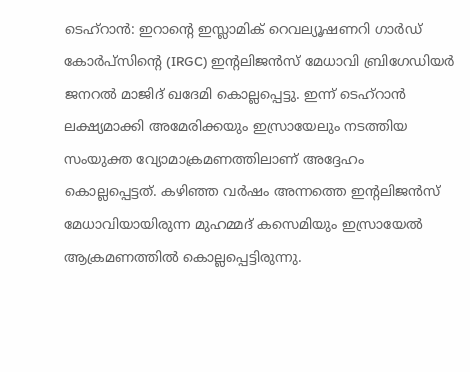ടെഹ്‌റാൻ: ഇറാന്റെ ഇസ്ലാമിക് റെവല്യൂഷണറി ഗാർഡ് കോർപ്സിന്റെ (IRGC) ഇന്റലിജൻസ് മേധാവി ബ്രിഗേഡിയർ ജനറൽ മാജിദ് ഖദേമി കൊല്ലപ്പെട്ടു. ഇന്ന് ടെഹ്‌റാൻ ലക്ഷ്യമാക്കി അമേരിക്കയും ഇസ്രായേലും നടത്തിയ സംയുക്ത വ്യോമാക്രമണത്തിലാണ് അദ്ദേഹം കൊല്ലപ്പെട്ടത്. കഴിഞ്ഞ വർഷം അന്നത്തെ ഇന്റലിജൻസ് മേധാവിയായിരുന്ന മുഹമ്മദ് കസെമിയും ഇസ്രായേൽ ആക്രമണത്തിൽ കൊല്ലപ്പെട്ടിരുന്നു.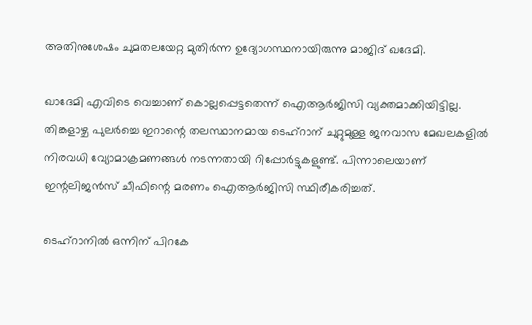അതിനുശേഷം ചുമതലയേറ്റ മുതിർന്ന ഉദ്യോഗസ്ഥനായിരുന്നു മാജിദ് ഖദേമി.

ഖാദേമി എവിടെ വെച്ചാണ് കൊല്ലപ്പെട്ടതെന്ന് ഐആർജിസി വ്യക്തമാക്കിയിട്ടില്ല. തിങ്കളാഴ്ച പുലർച്ചെ ഇറാന്റെ തലസ്ഥാനമായ ടെഹ്‌റാന് ചുറ്റുമുള്ള ജനവാസ മേഖലകളിൽ നിരവധി വ്യോമാക്രമണങ്ങൾ നടന്നതായി റിപ്പോർട്ടുകളുണ്ട്. പിന്നാലെയാണ് ഇന്റലിജൻസ് ചീഫിന്റെ മരണം ഐആർജിസി സ്ഥിരീകരിച്ചത്.

ടെഹ്റാനിൽ ഒന്നിന് പിറകേ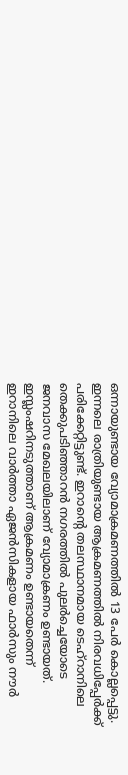ഒന്നായുണ്ടായ വ്യോമാക്രമണത്തിൽ 13 പേർ കൊല്ലപ്പെട്ടു. ഇന്നലെ രാത്രിയുണ്ടായ ആക്രമണത്തിൽ നിരവധിപ്പേർക്ക് പരിക്കേറ്റിട്ടുണ്ട്. ഇറാന്റെ തലസ്ഥാനമായ ടെഹ്റാനിലെ തെക്കുപടിഞ്ഞാറന്‍ നഗരത്തില്‍ പുലര്‍ച്ചെയോടെ ജനവാസ മേഖലയിലാണ് വ്യോമാക്രണം ഉണ്ടായത്. ഇസ്ലംഷറിനടുത്താണ് ആക്രമണം ഉണ്ടായതെന്ന് ഇറാനിലെ വാര്‍ത്താ ഏജന്‍സികളായ ഫാര്‍സും നൗര്‍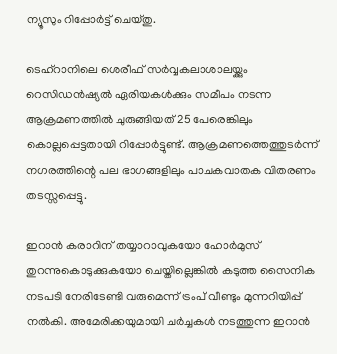ന്യൂസും റിപ്പോര്‍ട്ട് ചെയ്തു.

ടെഹ്‌റാനിലെ ശെരീഫ് സർവ്വകലാശാലയ്ക്കും റെസിഡൻഷ്യൽ ഏരിയകൾക്കും സമീപം നടന്ന ആക്രമണത്തിൽ ചുരുങ്ങിയത് 25 പേരെങ്കിലും കൊല്ലപ്പെട്ടതായി റിപ്പോർട്ടുണ്ട്. ആക്രമണത്തെത്തുടർന്ന് നഗരത്തിന്റെ പല ഭാഗങ്ങളിലും പാചകവാതക വിതരണം തടസ്സപ്പെട്ടു.

ഇറാൻ കരാറിന് തയ്യാറാവുകയോ ഹോർമുസ് തുറന്നുകൊടുക്കുകയോ ചെയ്തില്ലെങ്കിൽ കടുത്ത സൈനിക നടപടി നേരിടേണ്ടി വരുമെന്ന് ട്രംപ് വീണ്ടും മുന്നറിയിപ്പ് നൽകി. അമേരിക്കയുമായി ചർച്ചകൾ നടത്തുന്ന ഇറാൻ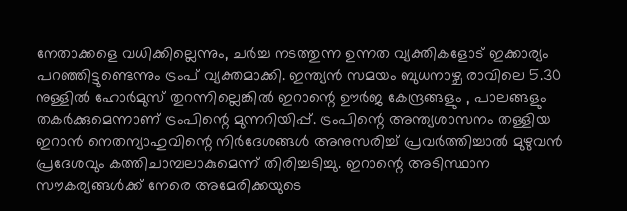നേതാക്കളെ വധിക്കില്ലെന്നും, ചർച്ച നടത്തുന്ന ഉന്നത വ്യക്തികളോട് ഇക്കാര്യം പറഞ്ഞിട്ടുണ്ടെന്നും ട്രംപ് വ്യക്തമാക്കി. ഇന്ത്യൻ സമയം ബുധനാഴ്ച രാവിലെ 5.30 നുള്ളിൽ ഹോർമുസ് തുറന്നില്ലെങ്കിൽ ഇറാന്റെ ഊർജ കേന്ദ്രങ്ങളും , പാലങ്ങളും തകർക്കുമെന്നാണ് ട്രംപിന്റെ മുന്നറിയിപ്പ്. ട്രംപിന്റെ അന്ത്യശാസനം തള്ളിയ ഇറാൻ നെതന്യാഹുവിന്റെ നിർദേശങ്ങൾ അനുസരിച്ച് പ്രവർത്തിച്ചാൽ മുഴുവൻ പ്രദേശവും കത്തിചാമ്പലാകുമെന്ന് തിരിച്ചടിച്ചു. ഇറാന്റെ അടിസ്ഥാന സൗകര്യങ്ങൾക്ക് നേരെ അമേരിക്കയുടെ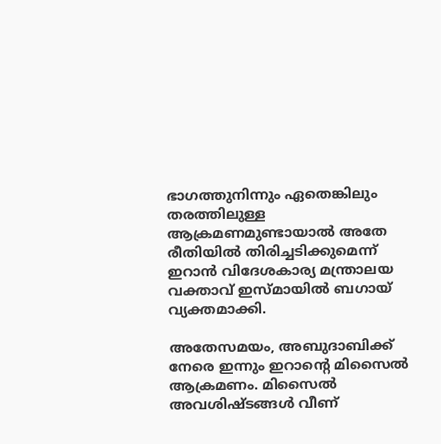ഭാഗത്തുനിന്നും ഏതെങ്കിലും തരത്തിലുള്ള ആക്രമണമുണ്ടായാൽ അതേ രീതിയിൽ തിരിച്ചടിക്കുമെന്ന് ഇറാൻ വിദേശകാര്യ മന്ത്രാലയ വക്താവ് ഇസ്മായിൽ ബഗായ് വ്യക്തമാക്കി.

അതേസമയം, അബുദാബിക്ക് നേരെ ഇന്നും ഇറാന്റെ മിസൈൽ ആക്രമണം. മിസൈൽ അവശിഷ്ടങ്ങൾ വീണ്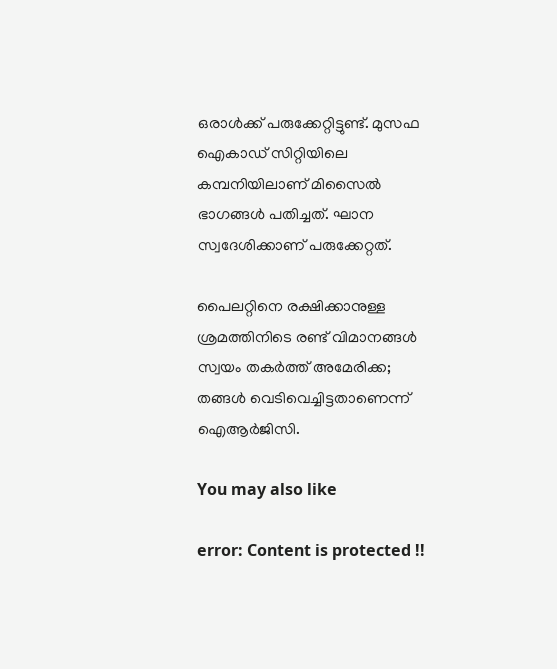ഒരാൾക്ക് പരുക്കേറ്റിട്ടുണ്ട്. മുസഫ ഐകാഡ് സിറ്റിയിലെ കമ്പനിയിലാണ് മിസൈൽ ഭാഗങ്ങൾ പതിച്ചത്. ഘാന സ്വദേശിക്കാണ് പരുക്കേറ്റത്.

പൈലറ്റിനെ രക്ഷിക്കാനുള്ള ശ്രമത്തിനിടെ രണ്ട് വിമാനങ്ങൾ സ്വയം തകർത്ത് അമേരിക്ക; തങ്ങൾ വെടിവെച്ചിട്ടതാണെന്ന് ഐആർജിസി.

You may also like

error: Content is protected !!